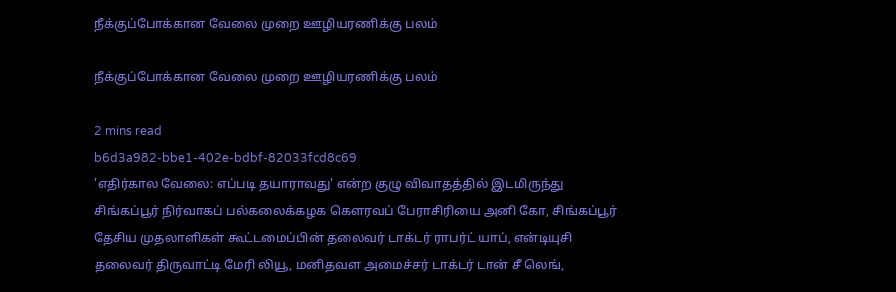நீக்குப்போக்கான வேலை முறை ஊழியரணிக்கு பலம்

நீக்குப்போக்கான வேலை முறை ஊழியரணிக்கு பலம்

2 mins read
b6d3a982-bbe1-402e-bdbf-82033fcd8c69
'எதிர்கால வேலை: எப்படி தயாராவது' என்ற குழு விவாதத்தில் இடமிருந்து சிங்கப்பூர் நிர்வாகப் பல்கலைக்கழக கௌரவப் பேராசிரியை அனி கோ, சிங்கப்பூர் தேசிய முதலாளிகள் கூட்டமைப்பின் தலைவர் டாக்டர் ராபர்ட் யாப், என்டியுசி தலைவர் திருவாட்டி மேரி லியூ, மனிதவள அமைச்சர் டாக்டர் டான் சீ லெங்,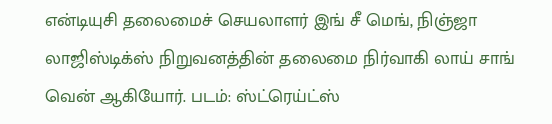என்டியுசி தலைமைச் செயலாளர் இங் சீ மெங், நிஞ்ஜா லாஜிஸ்டிக்ஸ் நிறுவனத்தின் தலைமை நிர்வாகி லாய் சாங் வென் ஆகியோர். படம்: ஸ்ட்ரெய்ட்ஸ்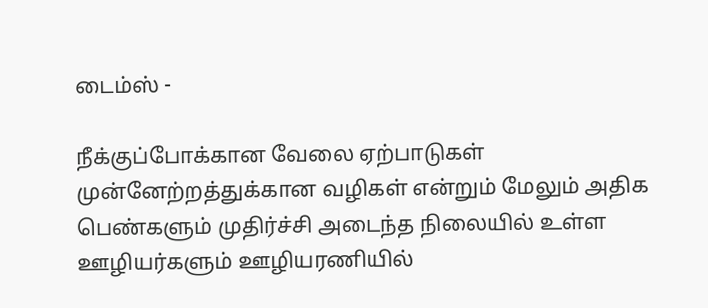டைம்ஸ் -

நீக்குப்போக்கான வேலை ஏற்பாடுகள் முன்னேற்றத்துக்கான வழிகள் என்றும் மேலும் அதிக பெண்களும் முதிர்ச்சி அடைந்த நிலையில் உள்ள ஊழியர்களும் ஊழியரணியில்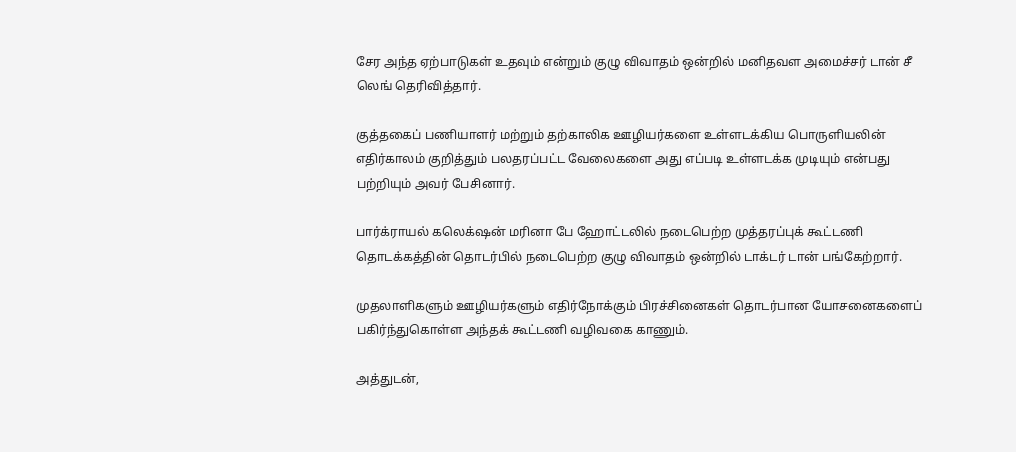சேர அந்த ஏற்பாடுகள் உதவும் என்றும் குழு விவாதம் ஒன்றில் மனிதவள அமைச்சர் டான் சீ லெங் தெரிவித்தார்.

குத்தகைப் பணியாளர் மற்றும் தற்காலிக ஊழியர்களை உள்ளடக்கிய பொருளியலின் எதிர்காலம் குறித்தும் பலதரப்பட்ட வேலைகளை அது எப்படி உள்ளடக்க முடியும் என்பது பற்றியும் அவர் பேசினார்.

பார்க்ராயல் கலெக்‌ஷன் மரினா பே ஹோட்டலில் நடைபெற்ற முத்தரப்புக் கூட்டணி தொடக்கத்தின் தொடர்பில் நடைபெற்ற குழு விவாதம் ஒன்றில் டாக்டர் டான் பங்கேற்றார்.

முதலாளிகளும் ஊழியர்களும் எதிர்நோக்கும் பிரச்சினைகள் தொடர்பான யோசனைகளைப் பகிர்ந்துகொள்ள அந்தக் கூட்டணி வழிவகை காணும்.

அத்துடன்,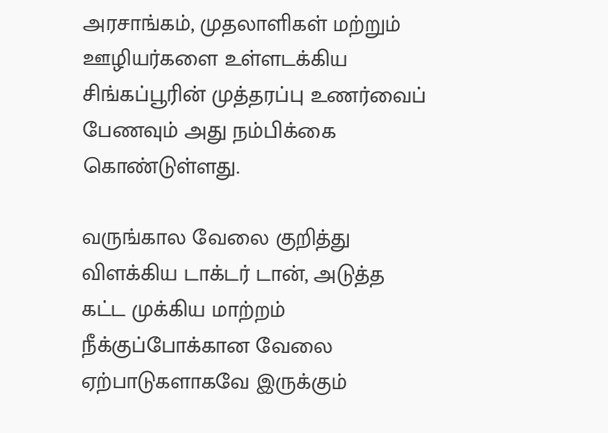அரசாங்கம், முதலாளிகள் மற்றும் ஊழியர்களை உள்ளடக்கிய சிங்கப்பூரின் முத்தரப்பு உணர்வைப் பேணவும் அது நம்பிக்கை கொண்டுள்ளது.

வருங்கால வேலை குறித்து விளக்கிய டாக்டர் டான், அடுத்த கட்ட முக்கிய மாற்றம் நீக்குப்போக்கான வேலை ஏற்பாடுகளாகவே இருக்கும்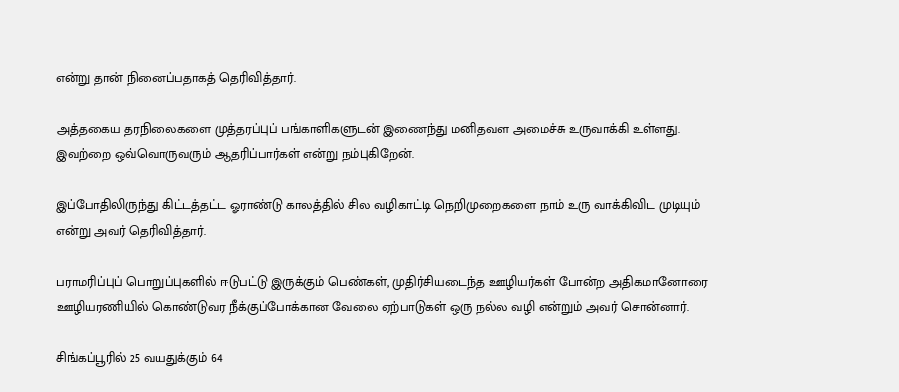என்று தான் நினைப்பதாகத் தெரிவித்தார்.

அத்தகைய தரநிலைகளை முத்தரப்புப் பங்காளிகளுடன் இணைந்து மனிதவள அமைச்சு உருவாக்கி உள்ளது. இவற்றை ஒவ்வொருவரும் ஆதரிப்பார்கள் என்று நம்புகிறேன்.

இப்போதிலிருந்து கிட்டத்தட்ட ஓராண்டு காலத்தில் சில வழிகாட்டி நெறிமுறைகளை நாம் உரு வாக்கிவிட முடியும் என்று அவர் தெரிவித்தார்.

பராமரிப்புப் பொறுப்புகளில் ஈடுபட்டு இருக்கும் பெண்கள், முதிர்சியடைந்த ஊழியர்கள் போன்ற அதிகமானோரை ஊழியரணியில் கொண்டுவர நீக்குப்போக்கான வேலை ஏற்பாடுகள் ஒரு நல்ல வழி என்றும் அவர் சொன்னார்.

சிங்கப்பூரில் 25 வயதுக்கும் 64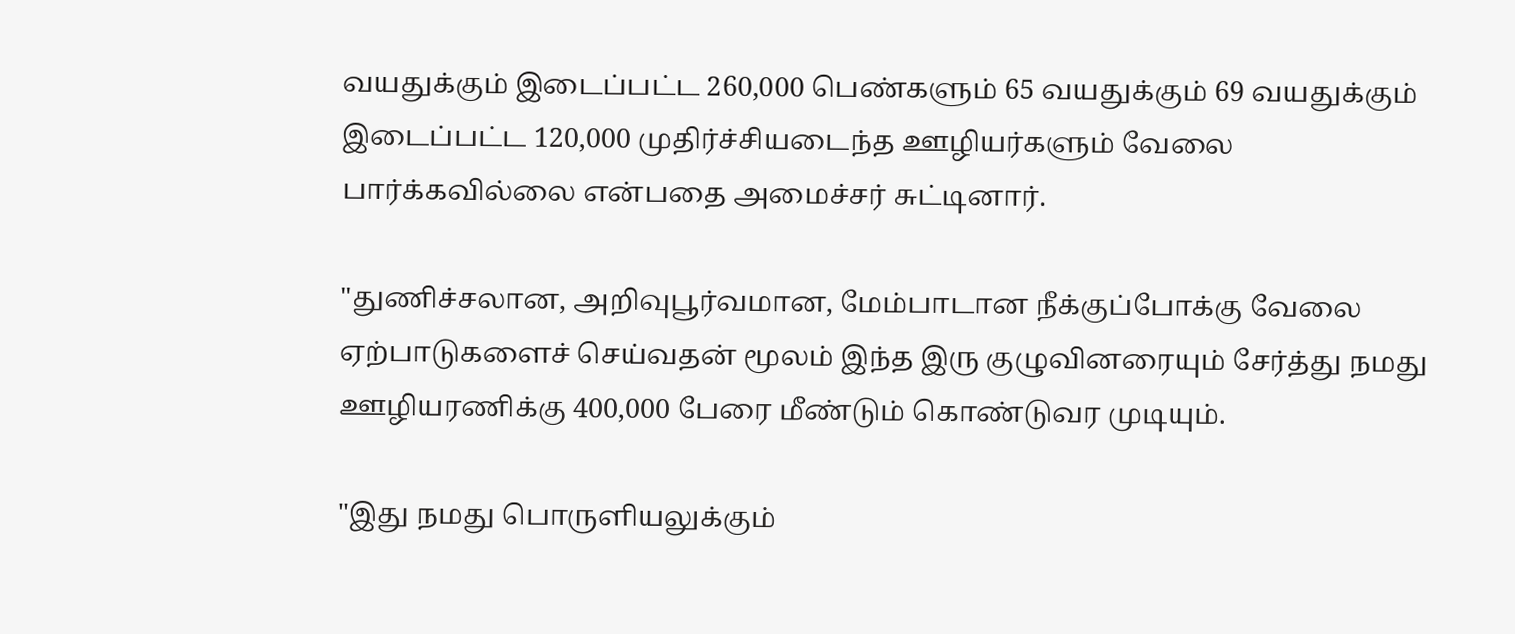வயதுக்கும் இடைப்பட்ட 260,000 பெண்களும் 65 வயதுக்கும் 69 வயதுக்கும் இடைப்பட்ட 120,000 முதிர்ச்சியடைந்த ஊழியர்களும் வேலை பார்க்கவில்லை என்பதை அமைச்சர் சுட்டினார்.

"துணிச்சலான, அறிவுபூர்வமான, மேம்பாடான நீக்குப்போக்கு வேலை ஏற்பாடுகளைச் செய்வதன் மூலம் இந்த இரு குழுவினரையும் சேர்த்து நமது ஊழியரணிக்கு 400,000 பேரை மீண்டும் கொண்டுவர முடியும்.

"இது நமது பொருளியலுக்கும்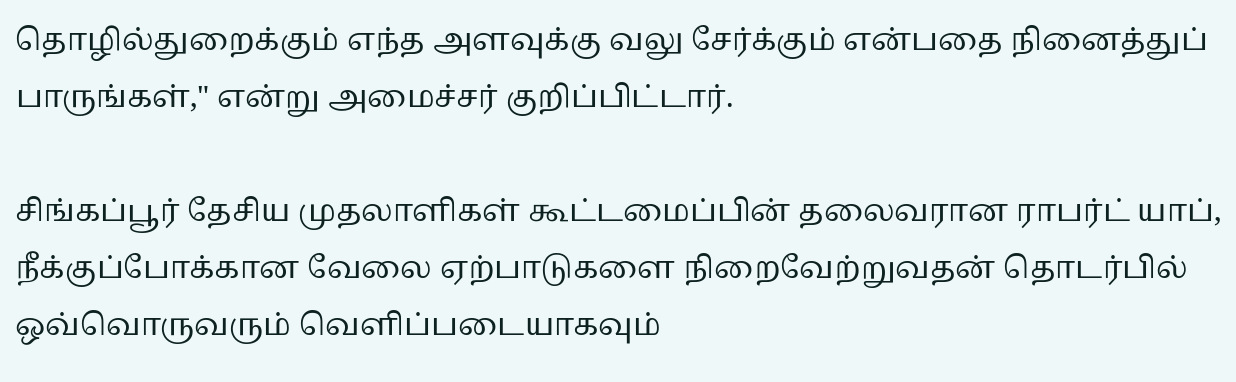தொழில்துறைக்கும் எந்த அளவுக்கு வலு சேர்க்கும் என்பதை நினைத்துப் பாருங்கள்," என்று அமைச்சர் குறிப்பிட்டார்.

சிங்கப்பூர் தேசிய முதலாளிகள் கூட்டமைப்பின் தலைவரான ராபர்ட் யாப், நீக்குப்போக்கான வேலை ஏற்பாடுகளை நிறைவேற்றுவதன் தொடர்பில் ஒவ்வொருவரும் வெளிப்படையாகவும்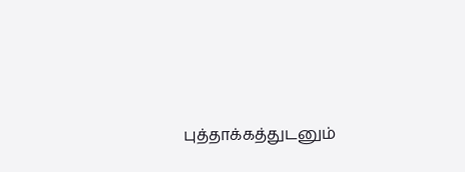புத்தாக்கத்துடனும்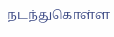நடந்துகொள்ள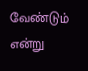வேண்டும் என்று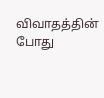விவாதத்தின் போது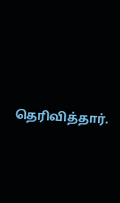தெரிவித்தார்.